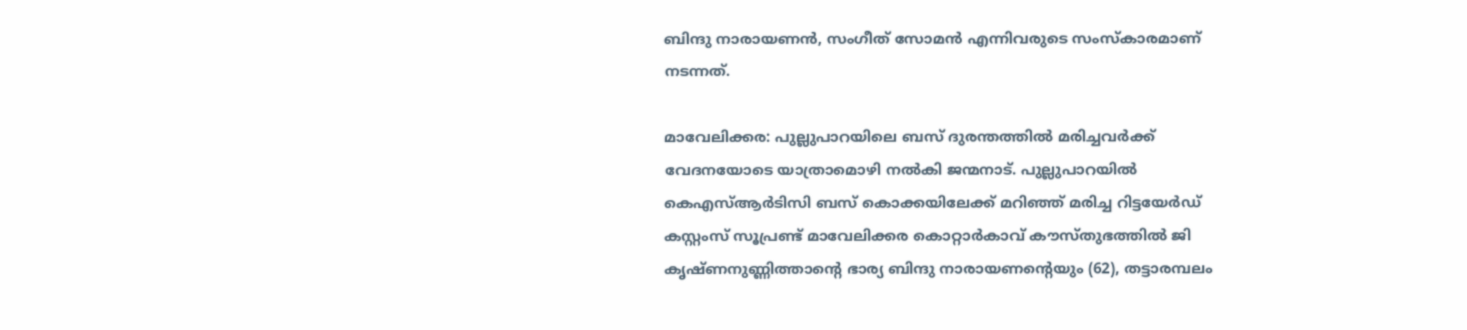ബിന്ദു നാരായണൻ, സംഗീത് സോമൻ എന്നിവരുടെ സംസ്കാരമാണ് നടന്നത്.

മാവേലിക്കര: പുല്ലുപാറയിലെ ബസ് ദുരന്തത്തിൽ മരിച്ചവർക്ക് വേദനയോടെ യാത്രാമൊഴി നല്‍കി ജന്മനാട്. പുല്ലുപാറയിൽ കെഎസ്ആർടിസി ബസ് കൊക്കയിലേക്ക് മറിഞ്ഞ് മരിച്ച റിട്ടയേര്‍ഡ് കസ്റ്റംസ് സൂപ്രണ്ട് മാവേലിക്കര കൊറ്റാർകാവ് കൗസ്തുഭത്തിൽ ജി കൃഷ്ണനുണ്ണിത്താന്റെ ഭാര്യ ബിന്ദു നാരായണന്റെയും (62), തട്ടാരമ്പലം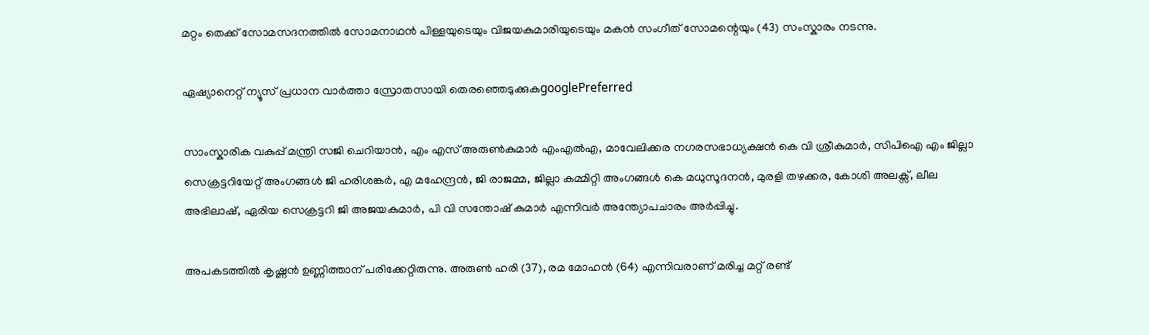മറ്റം തെക്ക് സോമസദനത്തിൽ സോമനാഥൻ പിള്ളയുടെയും വിജയകുമാരിയുടെയും മകൻ സംഗീത് സോമന്റെയും (43) സംസ്കാരം നടന്നു.

ഏഷ്യാനെറ്റ് ന്യൂസ് പ്രധാന വാർത്താ സ്രോതസായി തെരഞ്ഞെടുക്കുകgooglePreferred

സാംസ്കാരിക വകുപ്പ് മന്ത്രി സജി ചെറിയാൻ, എം എസ് അരുൺകുമാർ എംഎൽഎ, മാവേലിക്കര നഗരസഭാധ്യക്ഷൻ കെ വി ശ്രീകുമാർ, സിപിഐ എം ജില്ലാ സെക്രട്ടറിയേറ്റ് അംഗങ്ങൾ ജി ഹരിശങ്കർ, എ മഹേന്ദ്രൻ, ജി രാജമ്മ, ജില്ലാ കമ്മിറ്റി അംഗങ്ങൾ കെ മധുസൂദനൻ, മുരളി തഴക്കര, കോശി അലക്സ്, ലീല അഭിലാഷ്, ഏരിയ സെക്രട്ടറി ജി അജയകുമാർ, പി വി സന്തോഷ് കുമാർ എന്നിവർ അന്ത്യോപചാരം അർപ്പിച്ചു.

അപകടത്തിൽ കൃഷ്ണൻ ഉണ്ണിത്താന് പരിക്കേറ്റിരുന്നു. അരുൺ ഹരി (37), രമ മോഹൻ (64) എന്നിവരാണ് മരിച്ച മറ്റ് രണ്ട്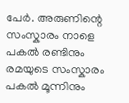പേർ. അരുണിന്റെ സംസ്കാരം നാളെ പകൽ രണ്ടിനും രമയുടെ സംസ്കാരം പകൽ മൂന്നിനും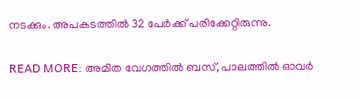നടക്കും. അപകടത്തിൽ 32 പേർക്ക് പരിക്കേറ്റിരുന്നു.

READ MORE: അമിത വേഗത്തിൽ ബസ്, പാലത്തിൽ ഓവർ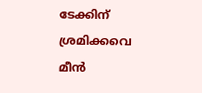ടേക്കിന് ശ്രമിക്കവെ മീൻ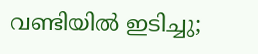വണ്ടിയിൽ ഇടിച്ചു;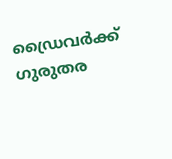ഡ്രൈവർക്ക് ഗുരുതര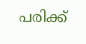പരിക്ക്